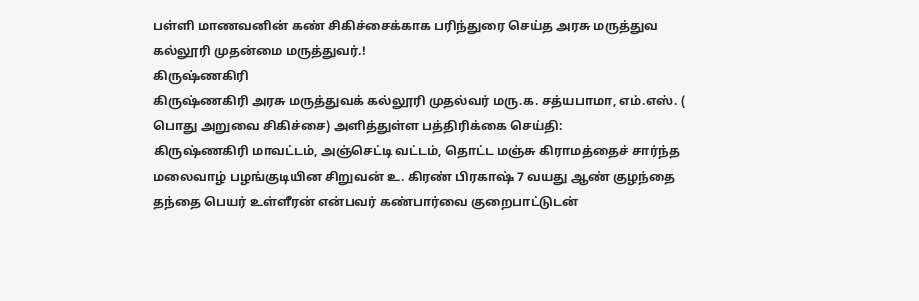பள்ளி மாணவனின் கண் சிகிச்சைக்காக பரிந்துரை செய்த அரசு மருத்துவ கல்லூரி முதன்மை மருத்துவர்.!
கிருஷ்ணகிரி
கிருஷ்ணகிரி அரசு மருத்துவக் கல்லூரி முதல்வர் மரு.க. சத்யபாமா, எம்.எஸ். ( பொது அறுவை சிகிச்சை) அளித்துள்ள பத்திரிக்கை செய்தி:
கிருஷ்ணகிரி மாவட்டம், அஞ்செட்டி வட்டம், தொட்ட மஞ்சு கிராமத்தைச் சார்ந்த மலைவாழ் பழங்குடியின சிறுவன் உ. கிரண் பிரகாஷ் 7 வயது ஆண் குழந்தை தந்தை பெயர் உள்ளீரன் என்பவர் கண்பார்வை குறைபாட்டுடன்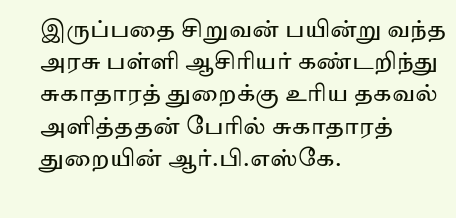இருப்பதை சிறுவன் பயின்று வந்த அரசு பள்ளி ஆசிரியர் கண்டறிந்து சுகாதாரத் துறைக்கு உரிய தகவல் அளித்ததன் பேரில் சுகாதாரத் துறையின் ஆர்.பி.எஸ்கே.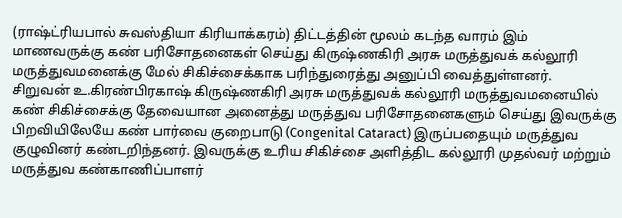(ராஷ்ட்ரியபால் சுவஸ்தியா கிரியாக்கரம்) திட்டத்தின் மூலம் கடந்த வாரம் இம் மாணவருக்கு கண் பரிசோதனைகள் செய்து கிருஷ்ணகிரி அரசு மருத்துவக் கல்லூரி மருத்துவமனைக்கு மேல் சிகிச்சைக்காக பரிந்துரைத்து அனுப்பி வைத்துள்ளனர்.
சிறுவன் உ.கிரண்பிரகாஷ் கிருஷ்ணகிரி அரசு மருத்துவக் கல்லூரி மருத்துவமனையில் கண் சிகிச்சைக்கு தேவையான அனைத்து மருத்துவ பரிசோதனைகளும் செய்து இவருக்கு பிறவியிலேயே கண் பார்வை குறைபாடு (Congenital Cataract) இருப்பதையும் மருத்துவ குழுவினர் கண்டறிந்தனர். இவருக்கு உரிய சிகிச்சை அளித்திட கல்லூரி முதல்வர் மற்றும் மருத்துவ கண்காணிப்பாளர்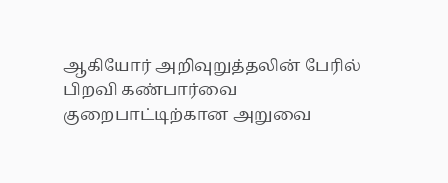ஆகியோர் அறிவுறுத்தலின் பேரில் பிறவி கண்பார்வை குறைபாட்டிற்கான அறுவை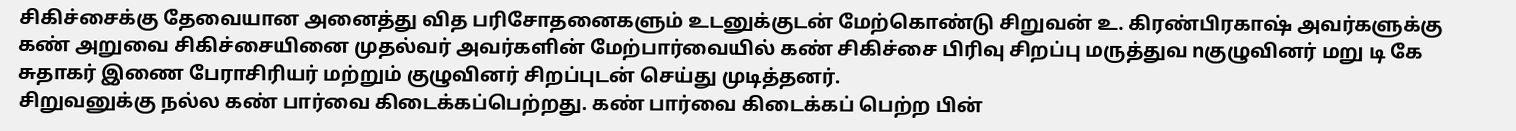சிகிச்சைக்கு தேவையான அனைத்து வித பரிசோதனைகளும் உடனுக்குடன் மேற்கொண்டு சிறுவன் உ. கிரண்பிரகாஷ் அவர்களுக்கு கண் அறுவை சிகிச்சையினை முதல்வர் அவர்களின் மேற்பார்வையில் கண் சிகிச்சை பிரிவு சிறப்பு மருத்துவ nகுழுவினர் மறு டி கே சுதாகர் இணை பேராசிரியர் மற்றும் குழுவினர் சிறப்புடன் செய்து முடித்தனர்.
சிறுவனுக்கு நல்ல கண் பார்வை கிடைக்கப்பெற்றது. கண் பார்வை கிடைக்கப் பெற்ற பின்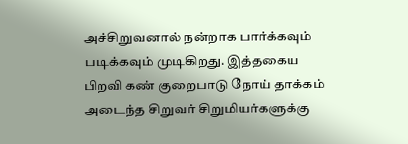அச்சிறுவனால் நன்றாக பார்க்கவும் படிக்கவும் முடிகிறது. இத்தகைய பிறவி கண் குறைபாடு நோய் தாக்கம் அடைந்த சிறுவர் சிறுமியர்களுக்கு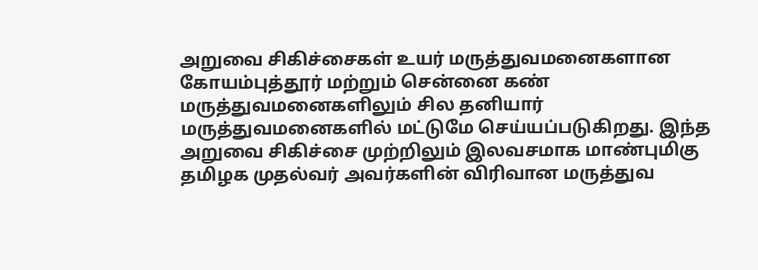அறுவை சிகிச்சைகள் உயர் மருத்துவமனைகளான கோயம்புத்தூர் மற்றும் சென்னை கண் மருத்துவமனைகளிலும் சில தனியார் மருத்துவமனைகளில் மட்டுமே செய்யப்படுகிறது. இந்த அறுவை சிகிச்சை முற்றிலும் இலவசமாக மாண்புமிகு தமிழக முதல்வர் அவர்களின் விரிவான மருத்துவ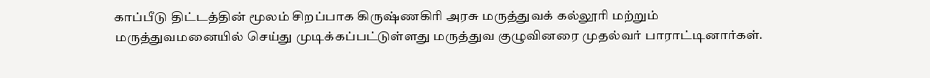காப்பீடு திட்டத்தின் மூலம் சிறப்பாக கிருஷ்ணகிரி அரசு மருத்துவக் கல்லூரி மற்றும் மருத்துவமனையில் செய்து முடிக்கப்பட்டுள்ளது மருத்துவ குழுவினரை முதல்வர் பாராட்டினார்கள்.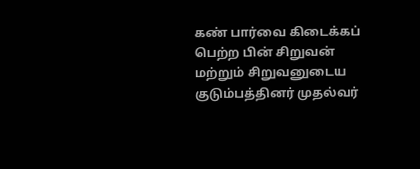கண் பார்வை கிடைக்கப் பெற்ற பின் சிறுவன் மற்றும் சிறுவனுடைய குடும்பத்தினர் முதல்வர்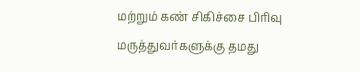மற்றும் கண் சிகிச்சை பிரிவு மருத்துவர்களுக்கு தமது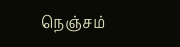நெஞ்சம்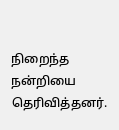நிறைந்த நன்றியை தெரிவித்தனர்.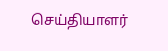செய்தியாளர்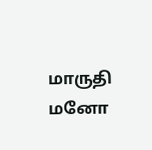மாருதி மனோ